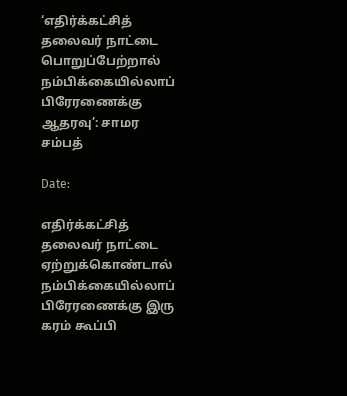‘எதிர்க்கட்சித் தலைவர் நாட்டை பொறுப்பேற்றால் நம்பிக்கையில்லாப் பிரேரணைக்கு ஆதரவு’: சாமர சம்பத்

Date:

எதிர்க்கட்சித் தலைவர் நாட்டை ஏற்றுக்கொண்டால் நம்பிக்கையில்லாப் பிரேரணைக்கு இரு கரம் கூப்பி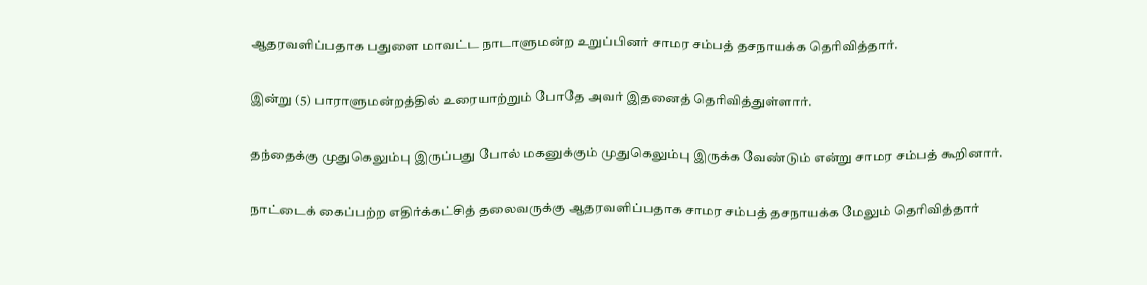ஆதரவளிப்பதாக பதுளை மாவட்ட நாடாளுமன்ற உறுப்பினர் சாமர சம்பத் தசநாயக்க தெரிவித்தார்.

இன்று (5) பாராளுமன்றத்தில் உரையாற்றும் போதே அவர் இதனைத் தெரிவித்துள்ளார்.

தந்தைக்கு முதுகெலும்பு இருப்பது போல் மகனுக்கும் முதுகெலும்பு இருக்க வேண்டும் என்று சாமர சம்பத் கூறினார்.

நாட்டைக் கைப்பற்ற எதிர்க்கட்சித் தலைவருக்கு ஆதரவளிப்பதாக சாமர சம்பத் தசநாயக்க மேலும் தெரிவித்தார்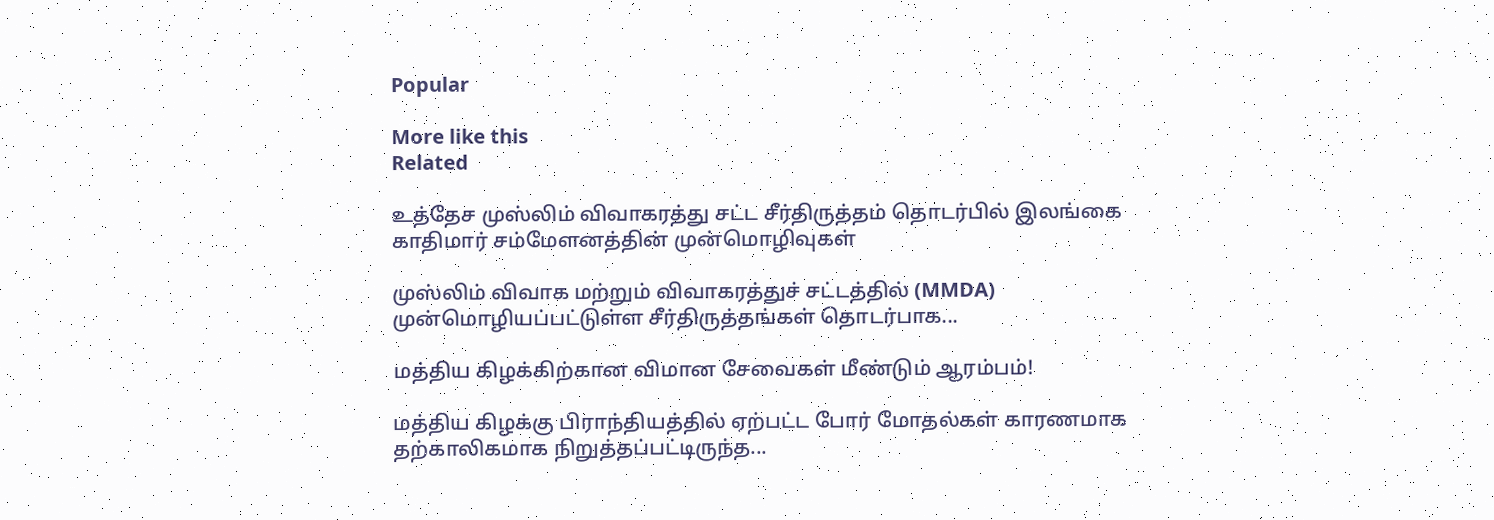Popular

More like this
Related

உத்தேச முஸ்லிம் விவாகரத்து சட்ட சீர்திருத்தம் தொடர்பில் இலங்கை காதிமார் சம்மேளனத்தின் முன்மொழிவுகள்

முஸ்லிம் விவாக மற்றும் விவாகரத்துச் சட்டத்தில் (MMDA) முன்மொழியப்பட்டுள்ள சீர்திருத்தங்கள் தொடர்பாக...

மத்திய கிழக்கிற்கான விமான சேவைகள் மீண்டும் ஆரம்பம்!

மத்திய கிழக்கு பிராந்தியத்தில் ஏற்பட்ட போர் மோதல்கள் காரணமாக தற்காலிகமாக நிறுத்தப்பட்டிருந்த...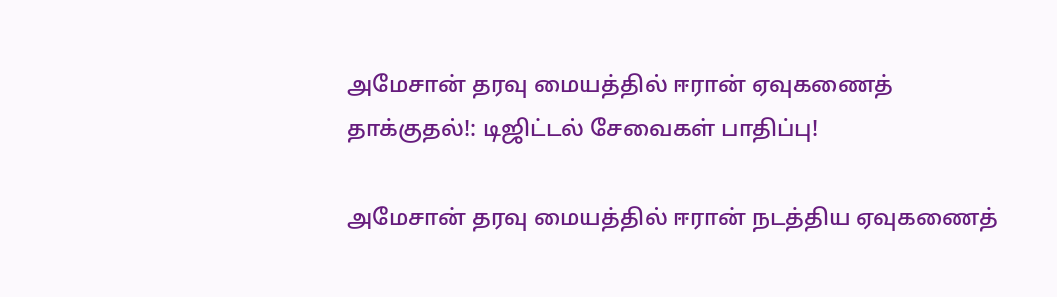அமேசான் தரவு மையத்தில் ஈரான் ஏவுகணைத் தாக்குதல்!: டிஜிட்டல் சேவைகள் பாதிப்பு!

அமேசான் தரவு மையத்தில் ஈரான் நடத்திய ஏவுகணைத்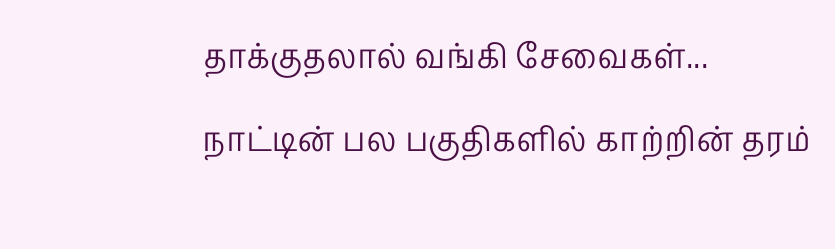தாக்குதலால் வங்கி சேவைகள்...

நாட்டின் பல பகுதிகளில் காற்றின் தரம்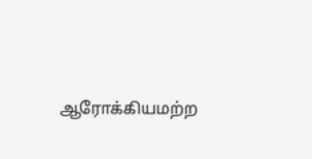ஆரோக்கியமற்ற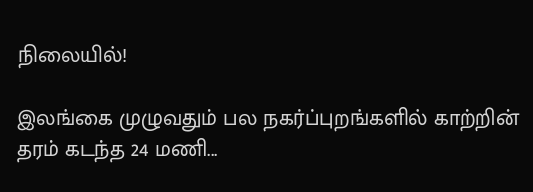நிலையில்!

இலங்கை முழுவதும் பல நகர்ப்புறங்களில் காற்றின் தரம் கடந்த 24 மணி...